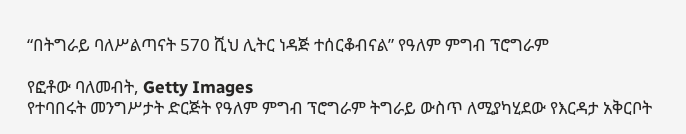“በትግራይ ባለሥልጣናት 570 ሺህ ሊትር ነዳጅ ተሰርቆብናል” የዓለም ምግብ ፕሮግራም

የፎቶው ባለመብት, Getty Images
የተባበሩት መንግሥታት ድርጅት የዓለም ምግብ ፕሮግራም ትግራይ ውስጥ ለሚያካሂደው የእርዳታ አቅርቦት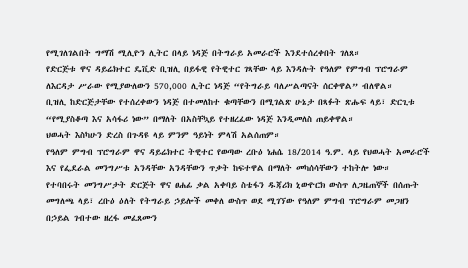የሚገለገልበት ግማሽ ሚሊዮን ሊትር በላይ ነዳጅ በትግራይ አመራሮች እንደተሰረቀበት ገለጸ።
የድርጅቱ ዋና ዳይሬክተር ዴቪድ ቢዝሊ በይፋዊ የትዊተር ገጻቸው ላይ እንዳሉት የዓለም የምግብ ፕሮግራም ለእርዳታ ሥራው የሚያውለውን 570,000 ሊትር ነዳጅ “የትግራይ ባለሥልጣናት ሰርቀዋል” ብለዋል።
ቢዝሊ ከድርጅታቸው የተሰረቀውን ነዳጅ በተመለከተ ቁጣቸውን በሚገልጽ ሁኔታ በጻፉት ጽሑፍ ላይ፣ ድርጊቱ “የሚያስቆጣ እና አሳፋሪ ነው” በማለት በአስቸኳይ የተዘረፈው ነዳጅ እንዲመለስ ጠይቀዋል።
ህወሓት እስካሁን ድረስ በጉዳዩ ላይ ምንም ዓይነት ምላሽ አልሰጠም።
የዓለም ምግብ ፕሮግራም ዋና ዳይሬክተር ትዊተር የወጣው ረቡዕ ነሐሴ 18/2014 ዓ.ም. ላይ የህወሓት አመራሮች እና የፌደራል መንግሥቱ አንዳቸው አንዳቸውን ጥቃት ከፍተዋል በማለት መካሰሳቸውን ተከትሎ ነው።
የተባበሩት መንግሥታት ድርጅት ዋና ፀሐፊ ቃል አቀባይ ስቴፋን ዱጃሪክ ኒውዮርክ ውስጥ ለጋዜጠኞች በሰጡት መግለጫ ላይ፣ ረቡዕ ዕለት የትግራይ ኃይሎች መቀለ ውስጥ ወደ ሚገኘው የዓለም ምግብ ፕሮግራም መጋዘን በኃይል ገብተው ዘረፋ መፈጸሙን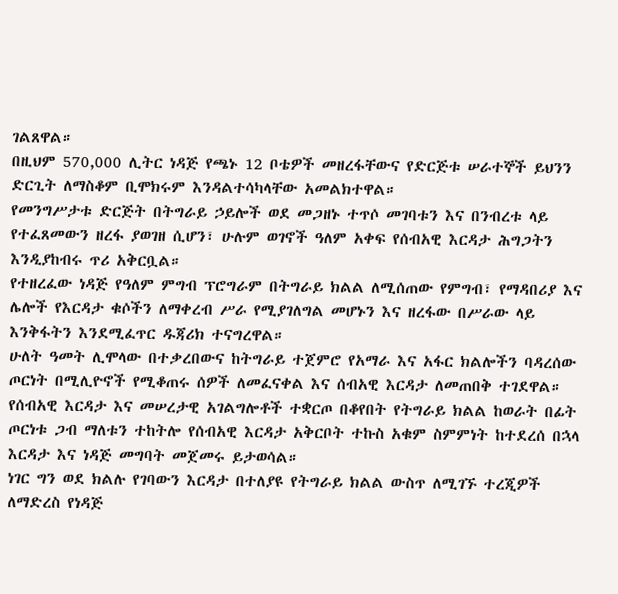ገልጸዋል።
በዚህም 570,000 ሊትር ነዳጅ የጫኑ 12 ቦቴዎች መዘረፋቸውና የድርጅቱ ሠራተኞች ይህንን ድርጊት ለማስቆም ቢሞክሩም እንዳልተሳካላቸው አመልክተዋል።
የመንግሥታቱ ድርጅት በትግራይ ኃይሎች ወደ መጋዘኑ ተጥሶ መገባቱን እና በንብረቱ ላይ የተፈጸመውን ዘረፋ ያወገዘ ሲሆን፣ ሁሉም ወገኖች ዓለም አቀፍ የሰብአዊ እርዳታ ሕግጋትን እንዲያከብሩ ጥሪ አቅርቧል።
የተዘረፈው ነዳጅ የዓለም ምግብ ፕሮግራም በትግራይ ክልል ለሚሰጠው የምግብ፣ የማዳበሪያ እና ሌሎች የእርዳታ ቁሶችን ለማቀረብ ሥራ የሚያገለግል መሆኑን እና ዘረፋው በሥራው ላይ እንቅፋትን እንደሚፈጥር ዱጃሪክ ተናግረዋል።
ሁለት ዓመት ሊሞላው በተቃረበውና ከትግራይ ተጀምሮ የአማራ እና አፋር ክልሎችን ባዳረሰው ጦርነት በሚሊዮኖች የሚቆጠሩ ሰዎች ለመፈናቀል እና ሰብአዊ እርዳታ ለመጠበቅ ተገደዋል።
የሰብአዊ እርዳታ እና መሠረታዊ አገልግሎቶች ተቋርጦ በቆየበት የትግራይ ክልል ከወራት በፊት ጦርነቱ ጋብ ማለቱን ተከትሎ የሰብአዊ እርዳታ አቅርቦት ተኩስ አቁም ስምምነት ከተደረሰ በኋላ እርዳታ እና ነዳጅ መግባት መጀመሩ ይታወሳል።
ነገር ግን ወደ ክልሉ የገባውን እርዳታ በተለያዩ የትግራይ ክልል ውስጥ ለሚገኙ ተረጂዎች ለማድረስ የነዳጅ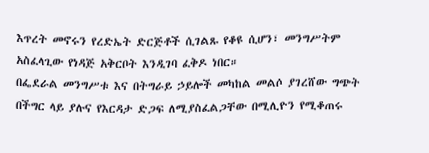እጥረት መኖሩን የረድኤት ድርጅቶች ሲገልጹ የቆዩ ሲሆን፣ መንግሥትም አስፈላጊው የነዳጅ አቅርቦት እንዲገባ ፈቅዶ ነበር።
በፌደራል መንግሥቱ እና በትግራይ ኃይሎች መካከል መልሶ ያገረሸው ግጭት በችግር ላይ ያሉና የእርዳታ ድጋፍ ለሚያስፈልጋቸው በሚሊዮን የሚቆጠሩ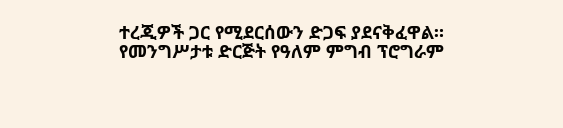ተረጂዎች ጋር የሚደርሰውን ድጋፍ ያደናቅፈዋል።
የመንግሥታቱ ድርጅት የዓለም ምግብ ፕሮግራም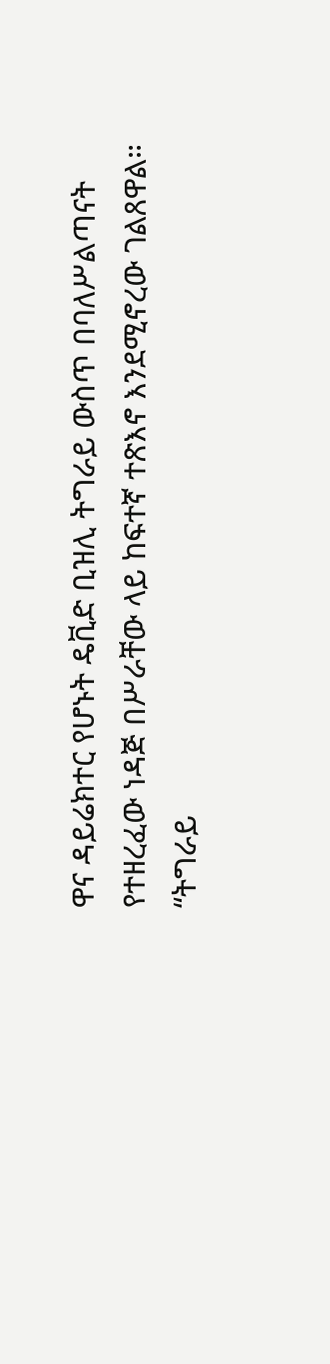ዋና ዳይሬክተር የሆኑት ዴቪድ ቢዝሊ ትግራይ ውስጥ በባለሥልጣናት የተዘረፈው ነዳጅ በሥራቸው ላይ ከፍተኛ ተጽእኖ እንደሚኖረው ገልጸዋል።
“ትግራይ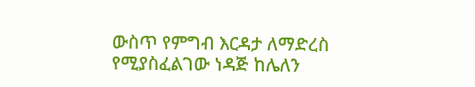ውስጥ የምግብ እርዳታ ለማድረስ የሚያስፈልገው ነዳጅ ከሌለን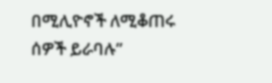በሚሊዮኖች ለሚቆጠሩ ሰዎች ይራባሉ”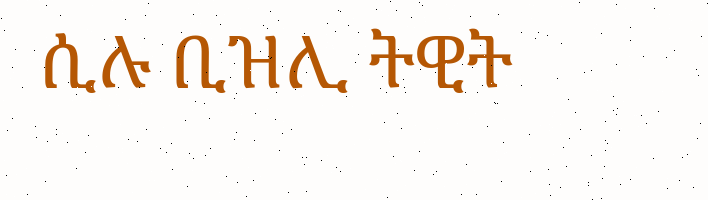ሲሉ ቢዝሊ ትዊት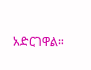አድርገዋል።